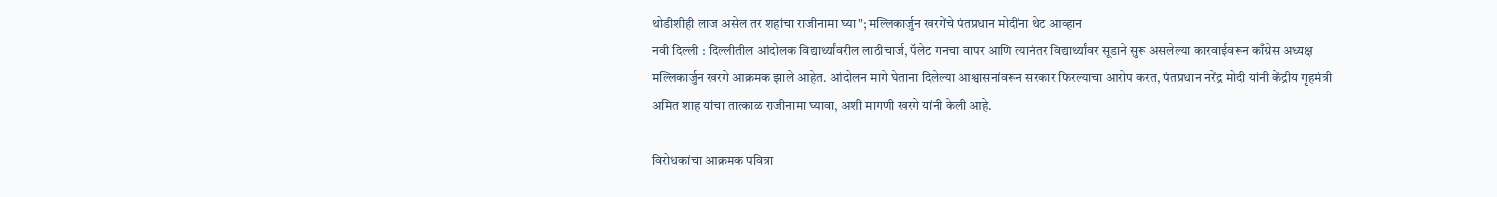थोडीशीही लाज असेल तर शहांचा राजीनामा घ्या"; मल्लिकार्जुन खरगेंचे पंतप्रधान मोदींना थेट आव्हान
नवी दिल्ली : दिल्लीतील आंदोलक विद्यार्थ्यांवरील लाठीचार्ज, पॅलेट गनचा वापर आणि त्यानंतर विद्यार्थ्यांवर सूडाने सुरू असलेल्या कारवाईवरून काँग्रेस अध्यक्ष मल्लिकार्जुन खरगे आक्रमक झाले आहेत. आंदोलन मागे घेताना दिलेल्या आश्वासनांवरून सरकार फिरल्याचा आरोप करत, पंतप्रधान नरेंद्र मोदी यांनी केंद्रीय गृहमंत्री अमित शाह यांचा तात्काळ राजीनामा घ्यावा, अशी मागणी खरगे यांनी केली आहे.

विरोधकांचा आक्रमक पवित्रा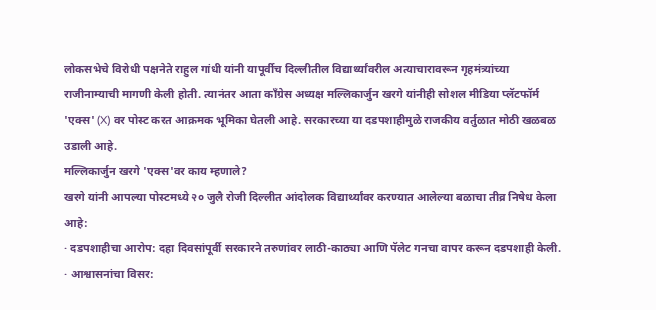लोकसभेचे विरोधी पक्षनेते राहुल गांधी यांनी यापूर्वीच दिल्लीतील विद्यार्थ्यांवरील अत्याचारावरून गृहमंत्र्यांच्या राजीनाम्याची मागणी केली होती. त्यानंतर आता काँग्रेस अध्यक्ष मल्लिकार्जुन खरगे यांनीही सोशल मीडिया प्लॅटफॉर्म 'एक्स' (X) वर पोस्ट करत आक्रमक भूमिका घेतली आहे. सरकारच्या या दडपशाहीमुळे राजकीय वर्तुळात मोठी खळबळ उडाली आहे.
मल्लिकार्जुन खरगे 'एक्स'वर काय म्हणाले?
खरगे यांनी आपल्या पोस्टमध्ये २० जुलै रोजी दिल्लीत आंदोलक विद्यार्थ्यांवर करण्यात आलेल्या बळाचा तीव्र निषेध केला आहे:
· दडपशाहीचा आरोप: दहा दिवसांपूर्वी सरकारने तरुणांवर लाठी-काठ्या आणि पॅलेट गनचा वापर करून दडपशाही केली.
· आश्वासनांचा विसर: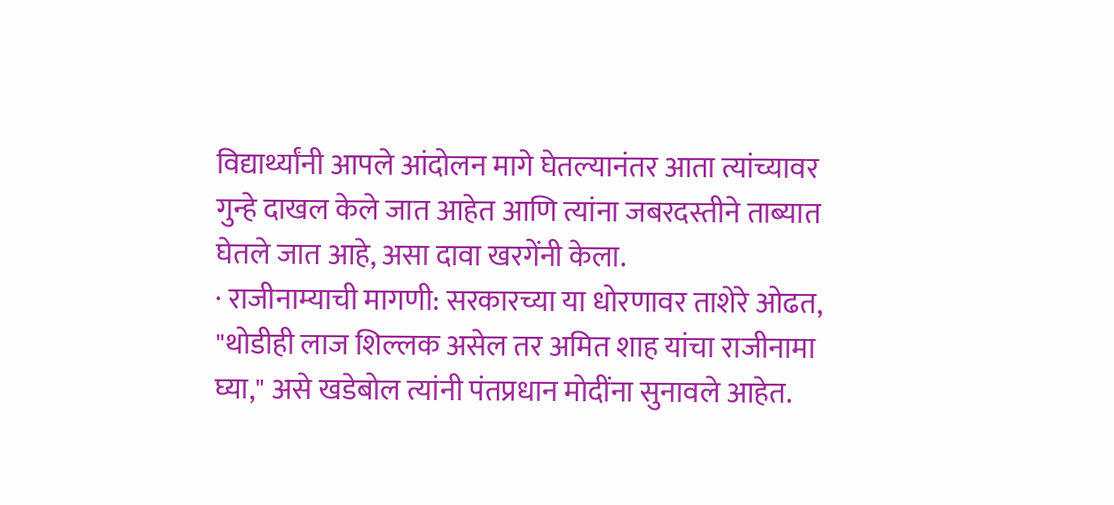विद्यार्थ्यांनी आपले आंदोलन मागे घेतल्यानंतर आता त्यांच्यावर गुन्हे दाखल केले जात आहेत आणि त्यांना जबरदस्तीने ताब्यात घेतले जात आहे, असा दावा खरगेंनी केला.
· राजीनाम्याची मागणी: सरकारच्या या धोरणावर ताशेरे ओढत, "थोडीही लाज शिल्लक असेल तर अमित शाह यांचा राजीनामा घ्या," असे खडेबोल त्यांनी पंतप्रधान मोदींना सुनावले आहेत.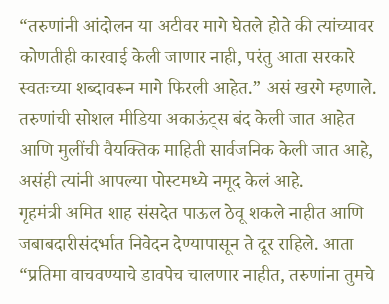“तरुणांनी आंदोलन या अटीवर मागे घेतले होते की त्यांच्यावर कोणतीही कारवाई केली जाणार नाही, परंतु आता सरकारे स्वतःच्या शब्दावरून मागे फिरली आहेत.” असं खरगे म्हणाले. तरुणांची सोशल मीडिया अकाऊंट्स बंद केली जात आहेत आणि मुलींची वैयक्तिक माहिती सार्वजनिक केली जात आहे, असंही त्यांनी आपल्या पोस्टमध्ये नमूद केलं आहे.
गृहमंत्री अमित शाह संसदेत पाऊल ठेवू शकले नाहीत आणि जबाबदारीसंदर्भात निवेदन देण्यापासून ते दूर राहिले. आता “प्रतिमा वाचवण्याचे डावपेच चालणार नाहीत, तरुणांना तुमचे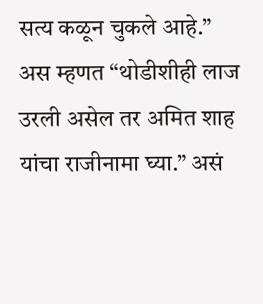सत्य कळून चुकले आहे.” अस म्हणत “थोडीशीही लाज उरली असेल तर अमित शाह यांचा राजीनामा घ्या.” असं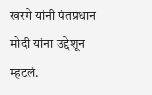खरगे यांनी पंतप्रधान मोदी यांना उद्देशून म्हटलं.